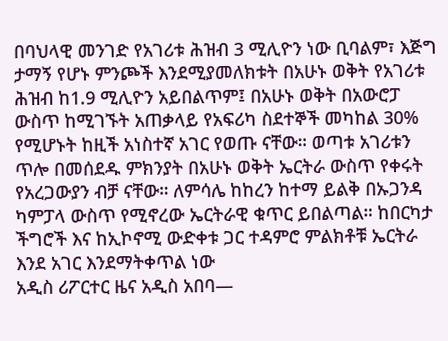በባህላዊ መንገድ የአገሪቱ ሕዝብ 3 ሚሊዮን ነው ቢባልም፣ እጅግ ታማኝ የሆኑ ምንጮች እንደሚያመለክቱት በአሁኑ ወቅት የአገሪቱ ሕዝብ ከ1.9 ሚሊዮን አይበልጥም፤ በአሁኑ ወቅት በአውሮፓ ውስጥ ከሚገኙት አጠቃላይ የአፍሪካ ስደተኞች መካከል 30% የሚሆኑት ከዚች አነስተኛ አገር የወጡ ናቸው። ወጣቱ አገሪቱን ጥሎ በመሰደዱ ምክንያት በአሁኑ ወቅት ኤርትራ ውስጥ የቀሩት የአረጋውያን ብቻ ናቸው። ለምሳሌ ከከረን ከተማ ይልቅ በኡጋንዳ ካምፓላ ውስጥ የሚኖረው ኤርትራዊ ቁጥር ይበልጣል። ከበርካታ ችግሮች እና ከኢኮኖሚ ውድቀቱ ጋር ተዳምሮ ምልክቶቹ ኤርትራ እንደ አገር እንደማትቀጥል ነው
አዲስ ሪፖርተር ዜና አዲስ አበባ—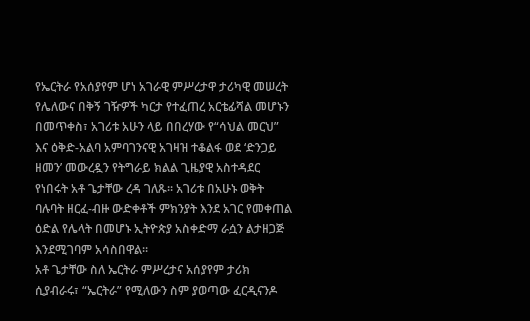የኤርትራ የአሰያየም ሆነ አገራዊ ምሥረታዋ ታሪካዊ መሠረት የሌለውና በቅኝ ገዥዎች ካርታ የተፈጠረ አርቴፊሻል መሆኑን በመጥቀስ፣ አገሪቱ አሁን ላይ በበረሃው የ“ሳህል መርህ” እና ዕቅድ-አልባ አምባገንናዊ አገዛዝ ተቆልፋ ወደ ‘ድንጋይ ዘመን’ መውረዷን የትግራይ ክልል ጊዜያዊ አስተዳደር የነበሩት አቶ ጌታቸው ረዳ ገለጹ። አገሪቱ በአሁኑ ወቅት ባሉባት ዘርፈ-ብዙ ውድቀቶች ምክንያት እንደ አገር የመቀጠል ዕድል የሌላት በመሆኑ ኢትዮጵያ አስቀድማ ራሷን ልታዘጋጅ እንደሚገባም አሳስበዋል።
አቶ ጌታቸው ስለ ኤርትራ ምሥረታና አሰያየም ታሪክ ሲያብራሩ፣ “ኤርትራ” የሚለውን ስም ያወጣው ፈርዲናንዶ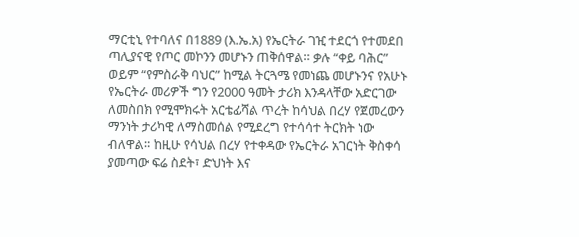ማርቲኒ የተባለና በ1889 (እ.ኤ.አ) የኤርትራ ገዢ ተደርጎ የተመደበ ጣሊያናዊ የጦር መኮንን መሆኑን ጠቅሰዋል። ቃሉ “ቀይ ባሕር” ወይም “የምስራቅ ባህር” ከሚል ትርጓሜ የመነጨ መሆኑንና የአሁኑ የኤርትራ መሪዎች ግን የ2000 ዓመት ታሪክ እንዳላቸው አድርገው ለመስበክ የሚሞክሩት አርቴፊሻል ጥረት ከሳህል በረሃ የጀመረውን ማንነት ታሪካዊ ለማስመሰል የሚደረግ የተሳሳተ ትርክት ነው ብለዋል። ከዚሁ የሳህል በረሃ የተቀዳው የኤርትራ አገርነት ቅስቀሳ ያመጣው ፍሬ ስደት፣ ድህነት እና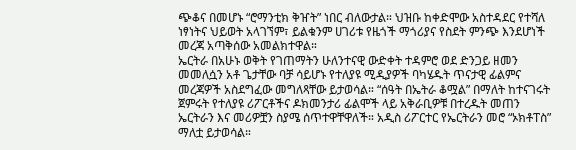ጭቆና በመሆኑ “ሮማንቲክ ቅዠት” ነበር ብለውታል። ህዝቡ ከቀድሞው አስተዳደር የተሻለ ነፃነትና ህይወት አላገኘም፣ ይልቁንም ሀገሪቱ የዜጎች ማጎሪያና የስደት ምንጭ እንደሆነች መረጃ አጣቅሰው አመልክተዋል።
ኤርትራ በአሁኑ ወቅት የገጠማትን ሁለንተናዊ ውድቀት ተዳምሮ ወደ ድንጋይ ዘመን መመለሷን አቶ ጌታቸው ባቻ ሳይሆኑ የተለያዩ ሚዲያዎች ባካሄዱት ጥናታዊ ፊልምና መረጃዎች አስደግፈው መግለጻቸው ይታወሳል። “ሰዓት በኤትራ ቆሟል” በማለት ከተናገሩት ጀምሩት የተለያዩ ሪፖርቶችና ዶክመንታሪ ፊልሞች ላይ አቅራቢዎቹ በተረዱት መጠን ኤርትራን እና መሪዎቿን ስያሜ ሰጥተዋቸዋለች። አዲስ ሪፖርተር የኤርትራን መሮ “ኦክቶፐስ” ማለቷ ይታወሳል።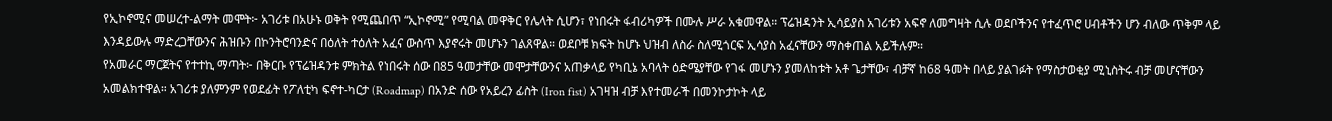የኢኮኖሚና መሠረተ-ልማት መሞት፦ አገሪቱ በአሁኑ ወቅት የሚጨበጥ “ኢኮኖሚ” የሚባል መዋቅር የሌላት ሲሆን፣ የነበሩት ፋብሪካዎች በሙሉ ሥራ አቁመዋል። ፕሬዝዳንት ኢሳይያስ አገሪቱን አፍኖ ለመግዛት ሲሉ ወደቦችንና የተፈጥሮ ሀብቶችን ሆን ብለው ጥቅም ላይ እንዳይውሉ ማድረጋቸውንና ሕዝቡን በኮንትሮባንድና በዕለት ተዕለት አፈና ውስጥ እያኖሩት መሆኑን ገልጸዋል። ወደቦቹ ክፍት ከሆኑ ህዝብ ለስራ ስለሚጎርፍ ኢሳያስ አፈናቸውን ማስቀጠል አይችሉም።
የአመራር ማርጀትና የተተኪ ማጣት፦ በቅርቡ የፕሬዝዳንቱ ምክትል የነበሩት ሰው በ85 ዓመታቸው መሞታቸውንና አጠቃላይ የካቢኔ አባላት ዕድሜያቸው የገፋ መሆኑን ያመለከቱት አቶ ጌታቸው፣ ብቻኛ ከ68 ዓመት በላይ ያልገፉት የማስታወቂያ ሚኒስትሩ ብቻ መሆናቸውን አመልክተዋል። አገሪቱ ያለምንም የወደፊት የፖለቲካ ፍኖተ-ካርታ (Roadmap) በአንድ ሰው የአይረን ፊስት (Iron fist) አገዛዝ ብቻ እየተመራች በመንኮታኮት ላይ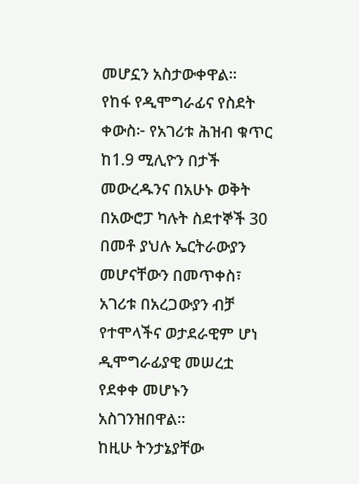መሆኗን አስታውቀዋል።
የከፋ የዲሞግራፊና የስደት ቀውስ፦ የአገሪቱ ሕዝብ ቁጥር ከ1.9 ሚሊዮን በታች መውረዱንና በአሁኑ ወቅት በአውሮፓ ካሉት ስደተኞች 30 በመቶ ያህሉ ኤርትራውያን መሆናቸውን በመጥቀስ፣ አገሪቱ በአረጋውያን ብቻ የተሞላችና ወታደራዊም ሆነ ዲሞግራፊያዊ መሠረቷ የደቀቀ መሆኑን አስገንዝበዋል።
ከዚሁ ትንታኔያቸው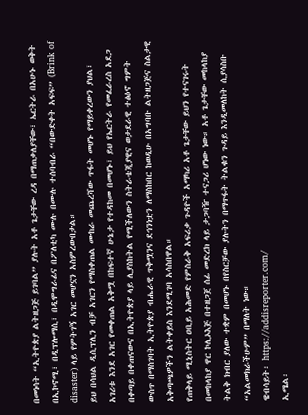በመነሳት “ኢትዮጵያ ልትዘጋጅ ይገባል” ያሉት አቶ ጌታቸው ረዳ በማጠቃለያቸው፣ ኤርትራ በአሁኑ ወቅት በኢኮኖሚ፣ በዲፕሎማሲ፣ በዲሞግራፊና በፖለቲካ ሙሉ በሙሉ ተሰባብራ “በውድቀት አፍፍ” (Brink of disaster) ላይ የምትገኝ አገር መሆኗን አስምረውበታል።
ይህ በሳህል ዲሲፕሊን ብቻ አገርን የማስቀጠል ሙከራ መጨረሻው ጥፋት መሆኑ የማይቀረውን ያህል፣ አገሪቱ እንደ አገር የመቀጠል አቅሟ በከፍተኛ ሁኔታ የተዳከመ በመሆኑ፣ ይህ የኤርትራ የመፈራረስ አደጋ በቀጣይ በቀጠናውና በኢትዮጵያ ላይ ሊያስከትል የሚችለውን ስትራቴጂያዊና ወታደራዊ ተፅዕኖ ግምት ውስጥ በማስገባት ኢትዮጵያ ብሔራዊ ጥቅሟንና ደኅንነቷን ለማስከበር ከወዲሁ በአግባቡ ልትዘጋጅና ስልታዊ አቅጣጫዎችን ልትቀይስ እንደሚገባ አሳስበዋል።
የጠቅላይ ሚኒስትር ዐቢይ አሕመድ የምስራቅ አፍሪቃ ጉዳዮች አማካሪ አቶ ጌታቸው ይህን የተናገሩት በመከላከያ ዋር ኮሊኦእጅ በተዘጋጀ ሰፊ መድረክ ላይ ታጋባዥ ተናጋሪ ሆነው ነው። አቶ ጌታቸው መከላከያ ትልቅ ክብር ያለው ተቋም በመሆኑ በየስርቻው ያሉትን በማጥፋት ትልቁን ጉዳይ እንዲመለከት ሲያሳስቡ “አልመክራችሁም” በማለት ነው።
ዌብሳይት፡ https://addisreporter.com/
ኢሜል፡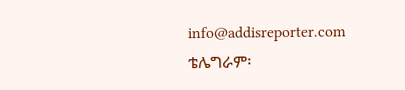info@addisreporter.com
ቴሌግራም፡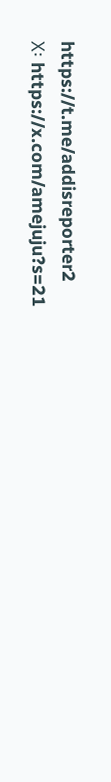https://t.me/addisreporter2
X፡ https://x.com/amejuju?s=21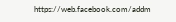https://web.facebook.com/addm